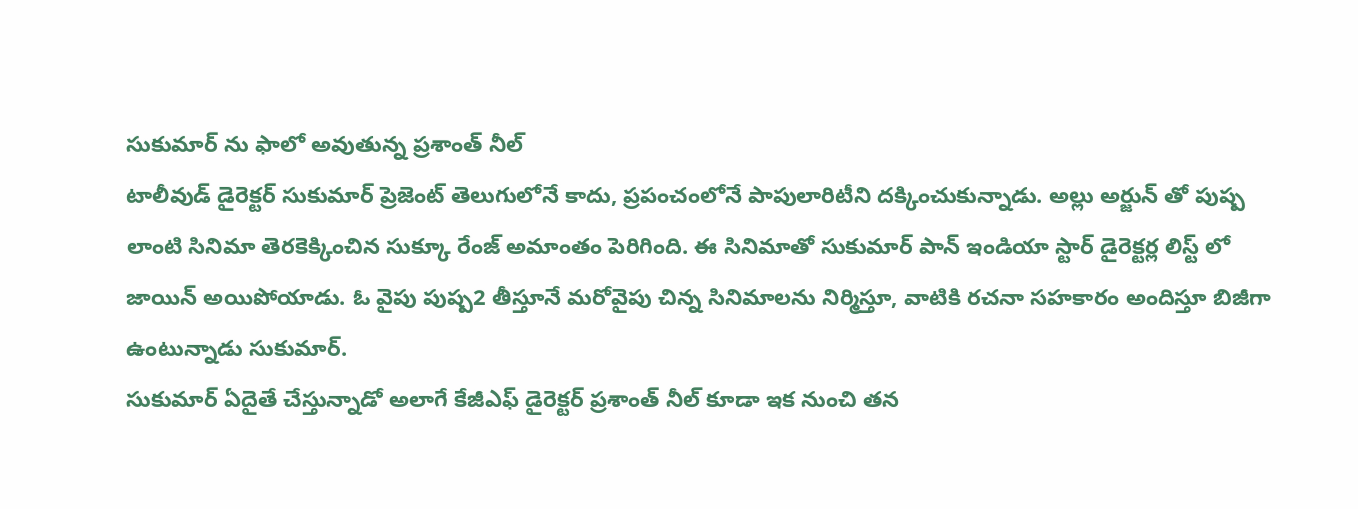సుకుమార్ ను ఫాలో అవుతున్న ప్రశాంత్ నీల్
టాలీవుడ్ డైరెక్టర్ సుకుమార్ ప్రెజెంట్ తెలుగులోనే కాదు, ప్రపంచంలోనే పాపులారిటీని దక్కించుకున్నాడు. అల్లు అర్జున్ తో పుష్ప లాంటి సినిమా తెరకెక్కించిన సుక్కూ రేంజ్ అమాంతం పెరిగింది. ఈ సినిమాతో సుకుమార్ పాన్ ఇండియా స్టార్ డైరెక్టర్ల లిస్ట్ లో జాయిన్ అయిపోయాడు. ఓ వైపు పుష్ప2 తీస్తూనే మరోవైపు చిన్న సినిమాలను నిర్మిస్తూ, వాటికి రచనా సహకారం అందిస్తూ బిజీగా ఉంటున్నాడు సుకుమార్.
సుకుమార్ ఏదైతే చేస్తున్నాడో అలాగే కేజీఎఫ్ డైరెక్టర్ ప్రశాంత్ నీల్ కూడా ఇక నుంచి తన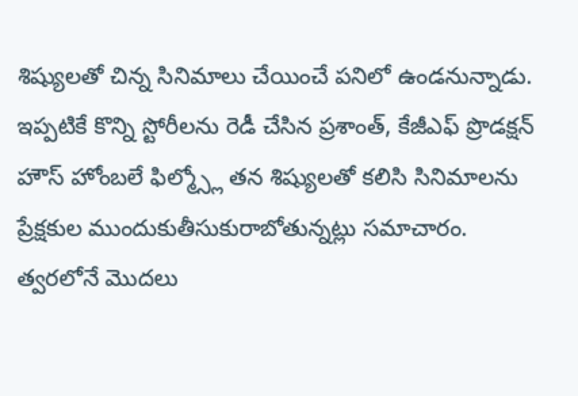శిష్యులతో చిన్న సినిమాలు చేయించే పనిలో ఉండనున్నాడు. ఇప్పటికే కొన్ని స్టోరీలను రెడీ చేసిన ప్రశాంత్, కేజీఎఫ్ ప్రొడక్షన్ హౌస్ హోంబలే ఫిల్మ్స్లో తన శిష్యులతో కలిసి సినిమాలను ప్రేక్షకుల ముందుకుతీసుకురాబోతున్నట్లు సమాచారం.
త్వరలోనే మొదలు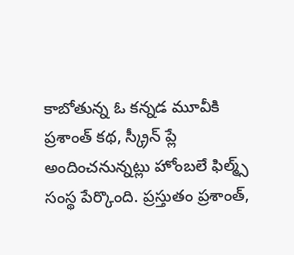కాబోతున్న ఓ కన్నడ మూవీకి ప్రశాంత్ కథ, స్క్రీన్ ప్లే అందించనున్నట్లు హోంబలే ఫిల్మ్స్ సంస్థ పేర్కొంది. ప్రస్తుతం ప్రశాంత్,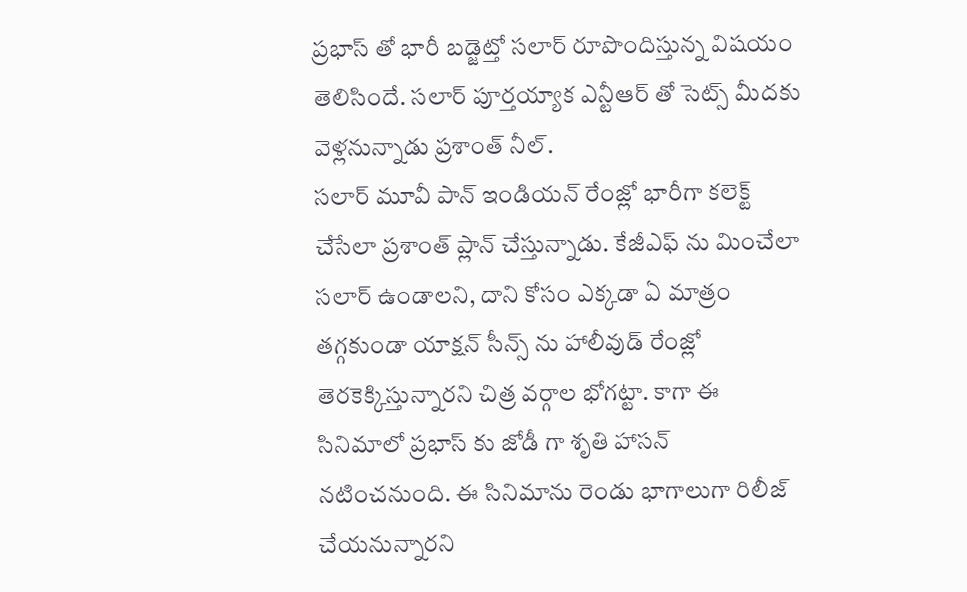ప్రభాస్ తో భారీ బడ్జెట్తో సలార్ రూపొందిస్తున్న విషయం తెలిసిందే. సలార్ పూర్తయ్యాక ఎన్టీఆర్ తో సెట్స్ మీదకు వెళ్లనున్నాడు ప్రశాంత్ నీల్.
సలార్ మూవీ పాన్ ఇండియన్ రేంజ్లో భారీగా కలెక్ట్ చేసేలా ప్రశాంత్ ప్లాన్ చేస్తున్నాడు. కేజీఎఫ్ ను మించేలా సలార్ ఉండాలని, దాని కోసం ఎక్కడా ఏ మాత్రం తగ్గకుండా యాక్షన్ సీన్స్ ను హాలీవుడ్ రేంజ్లో తెరకెక్కిస్తున్నారని చిత్ర వర్గాల భోగట్టా. కాగా ఈ సినిమాలో ప్రభాస్ కు జోడీ గా శృతి హాసన్ నటించనుంది. ఈ సినిమాను రెండు భాగాలుగా రిలీజ్ చేయనున్నారని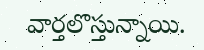వార్తలొస్తున్నాయి.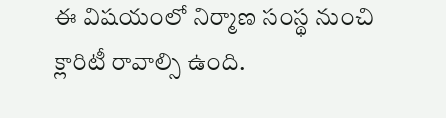ఈ విషయంలో నిర్మాణ సంస్థ నుంచి క్లారిటీ రావాల్సి ఉంది.